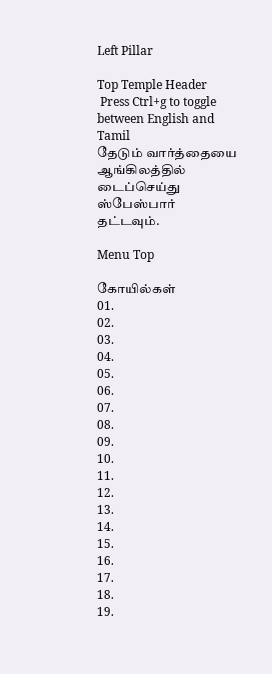Left Pillar

Top Temple Header
 Press Ctrl+g to toggle between English and Tamil
தேடும் வார்த்தையை ஆங்கிலத்தில் டைப்செய்து ஸ்பேஸ்பார் தட்டவும்.

Menu Top

கோயில்கள்
01.
02.
03.
04.
05.
06.
07.
08.
09.
10.
11.
12.
13.
14.
15.
16.
17.
18.
19.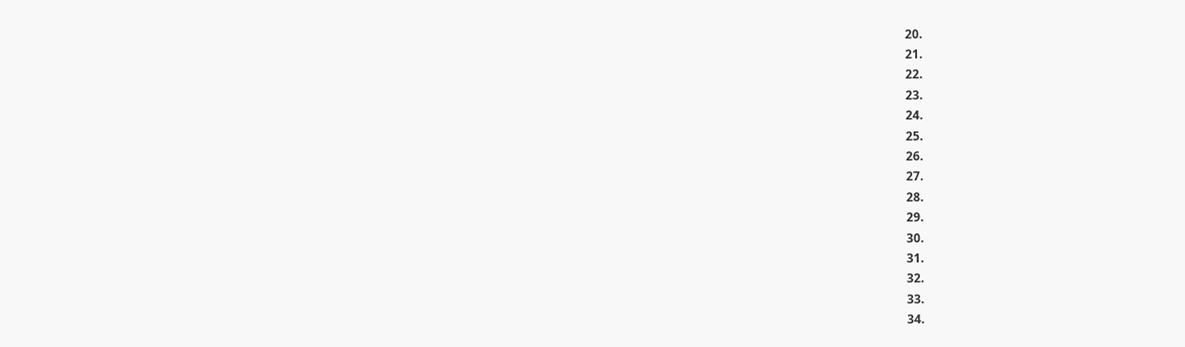20.
21.
22.
23.
24.
25.
26.
27.
28.
29.
30.
31.
32.
33.
34.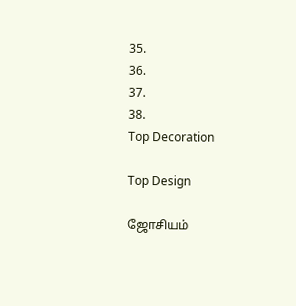35.
36.
37.
38.
Top Decoration

Top Design

ஜோசியம்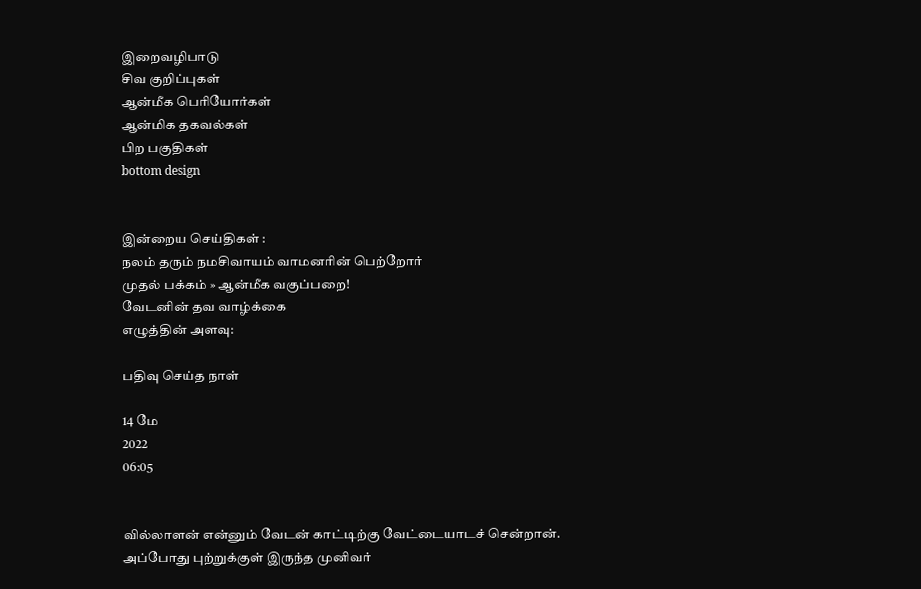இறைவழிபாடு
சிவ குறிப்புகள்
ஆன்மீக பெரியோர்கள்
ஆன்மிக தகவல்கள்
பிற பகுதிகள்
bottom design


இன்றைய செய்திகள் :
நலம் தரும் நமசிவாயம் வாமனரின் பெற்றோர்
முதல் பக்கம் » ஆன்மீக வகுப்பறை!
வேடனின் தவ வாழ்க்கை
எழுத்தின் அளவு:

பதிவு செய்த நாள்

14 மே
2022
06:05


வில்லாளன் என்னும் வேடன் காட்டிற்கு வேட்டையாடச் சென்றான். அப்போது புற்றுக்குள் இருந்த முனிவர்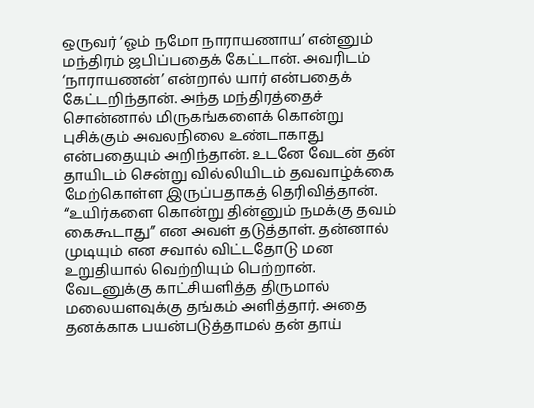ஒருவர் ‘ஓம் நமோ நாராயணாய’ என்னும் மந்திரம் ஜபிப்பதைக் கேட்டான். அவரிடம் ‘நாராயணன்’ என்றால் யார் என்பதைக் கேட்டறிந்தான். அந்த மந்திரத்தைச் சொன்னால் மிருகங்களைக் கொன்று புசிக்கும் அவலநிலை உண்டாகாது என்பதையும் அறிந்தான். உடனே வேடன் தன் தாயிடம் சென்று வில்லியிடம் தவவாழ்க்கை மேற்கொள்ள இருப்பதாகத் தெரிவித்தான். “உயிர்களை கொன்று தின்னும் நமக்கு தவம் கைகூடாது” என அவள் தடுத்தாள். தன்னால் முடியும் என சவால் விட்டதோடு மன உறுதியால் வெற்றியும் பெற்றான். வேடனுக்கு காட்சியளித்த திருமால் மலையளவுக்கு தங்கம் அளித்தார். அதை தனக்காக பயன்படுத்தாமல் தன் தாய்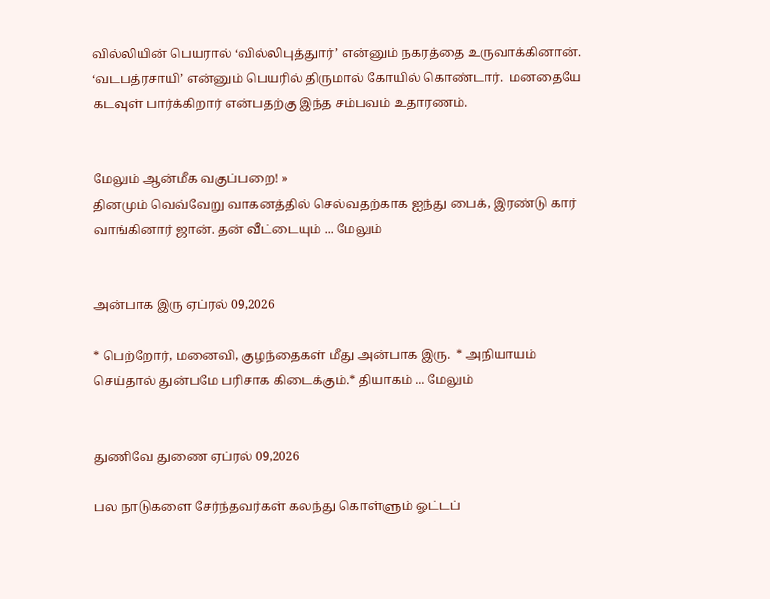வில்லியின் பெயரால் ‘வில்லிபுத்துார்’ என்னும் நகரத்தை உருவாக்கினான். ‘வடபத்ரசாயி’ என்னும் பெயரில் திருமால் கோயில் கொண்டார்.  மனதையே கடவுள் பார்க்கிறார் என்பதற்கு இந்த சம்பவம் உதாரணம்.


மேலும் ஆன்மீக வகுப்பறை! »
தினமும் வெவ்வேறு வாகனத்தில் செல்வதற்காக ஐந்து பைக், இரண்டு கார் வாங்கினார் ஜான். தன் வீட்டையும் ... மேலும்


அன்பாக இரு ஏப்ரல் 09,2026

* பெற்றோர், மனைவி, குழந்தைகள் மீது அன்பாக இரு.  * அநியாயம் செய்தால் துன்பமே பரிசாக கிடைக்கும்.* தியாகம் ... மேலும்


துணிவே துணை ஏப்ரல் 09,2026

பல நாடுகளை சேர்ந்தவர்கள் கலந்து கொள்ளும் ஓட்டப்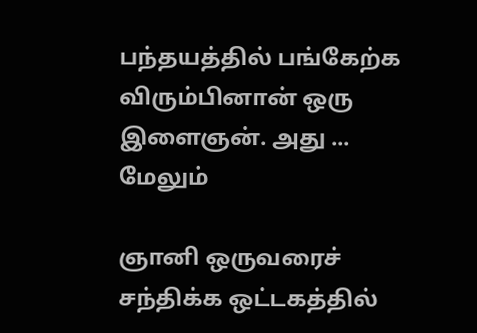பந்தயத்தில் பங்கேற்க விரும்பினான் ஒரு இளைஞன். அது ... மேலும்

ஞானி ஒருவரைச் சந்திக்க ஒட்டகத்தில்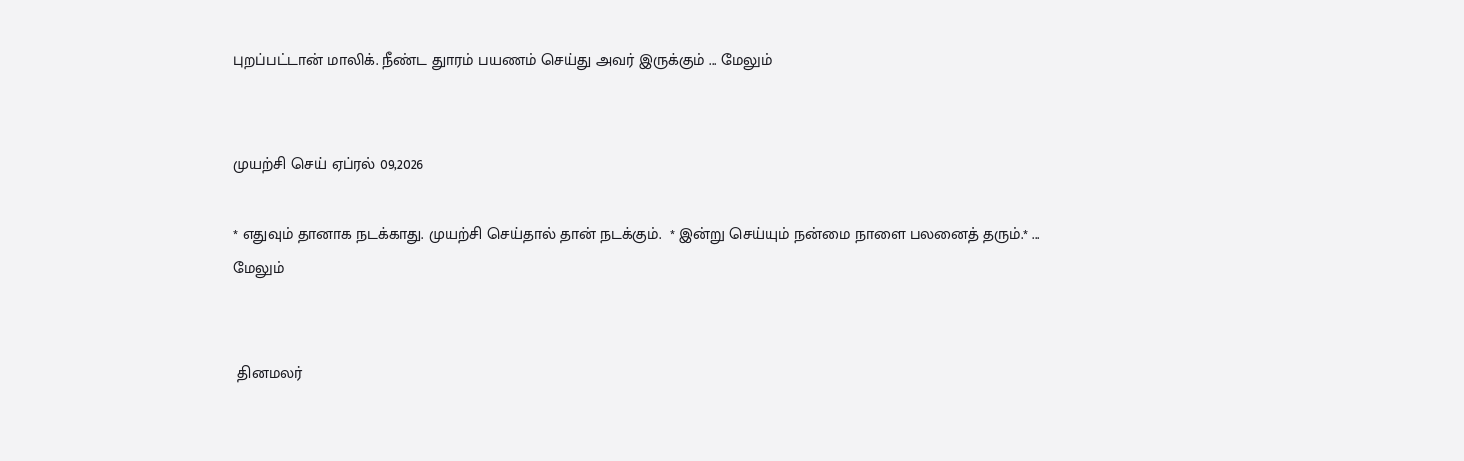புறப்பட்டான் மாலிக். நீண்ட துாரம் பயணம் செய்து அவர் இருக்கும் ... மேலும்


முயற்சி செய் ஏப்ரல் 09,2026

* எதுவும் தானாக நடக்காது. முயற்சி செய்தால் தான் நடக்கும்.  * இன்று செய்யும் நன்மை நாளை பலனைத் தரும்.* ... மேலும்


 தினமலர்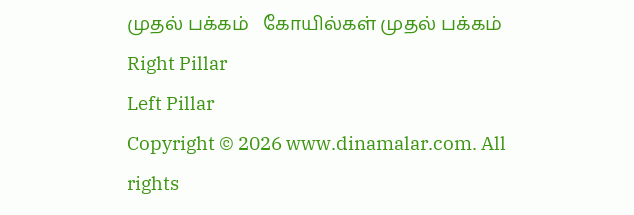முதல் பக்கம்   கோயில்கள் முதல் பக்கம்
Right Pillar
Left Pillar
Copyright © 2026 www.dinamalar.com. All rights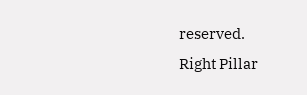reserved.
Right Pillar